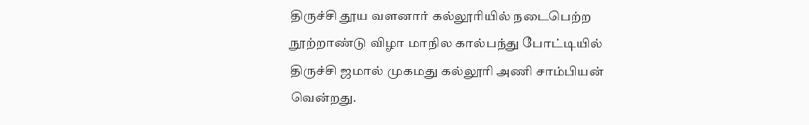திருச்சி தூய வளனார் கல்லூரியில் நடைபெற்ற நூற்றாண்டு விழா மாநில கால்பந்து போட்டியில் திருச்சி ஜமால் முகமது கல்லூரி அணி சாம்பியன் வென்றது.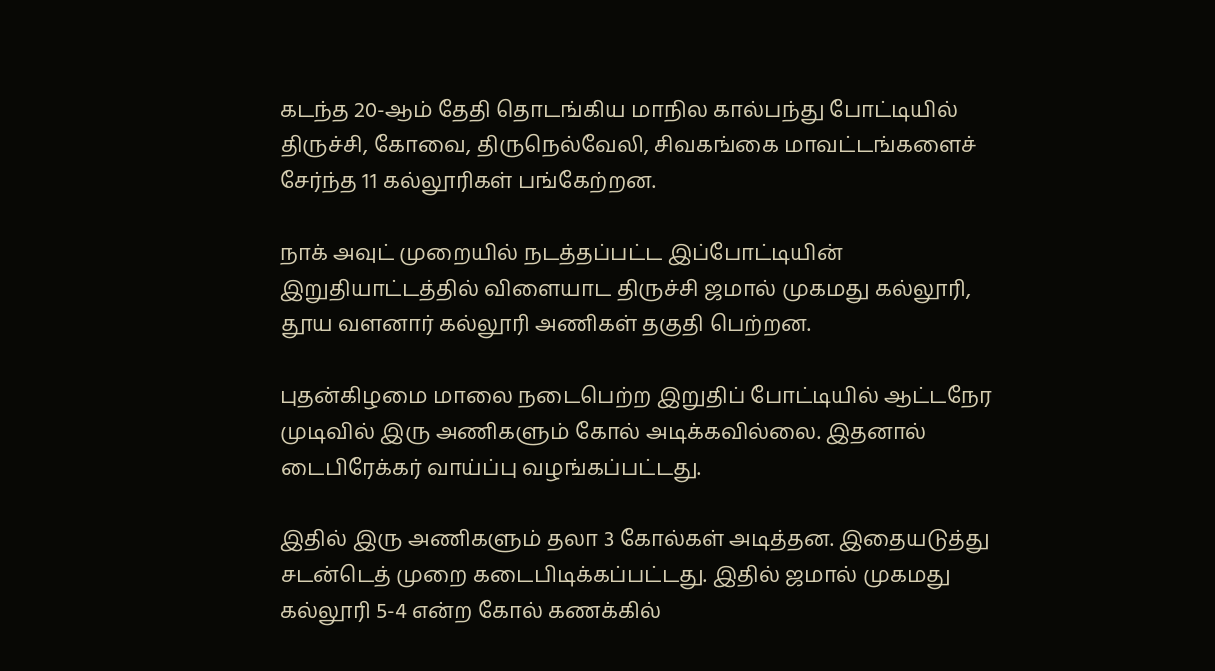கடந்த 20-ஆம் தேதி தொடங்கிய மாநில கால்பந்து போட்டியில் திருச்சி, கோவை, திருநெல்வேலி, சிவகங்கை மாவட்டங்களைச் சேர்ந்த 11 கல்லூரிகள் பங்கேற்றன.

நாக் அவுட் முறையில் நடத்தப்பட்ட இப்போட்டியின் இறுதியாட்டத்தில் விளையாட திருச்சி ஜமால் முகமது கல்லூரி, தூய வளனார் கல்லூரி அணிகள் தகுதி பெற்றன.

புதன்கிழமை மாலை நடைபெற்ற இறுதிப் போட்டியில் ஆட்டநேர முடிவில் இரு அணிகளும் கோல் அடிக்கவில்லை. இதனால் டைபிரேக்கர் வாய்ப்பு வழங்கப்பட்டது.

இதில் இரு அணிகளும் தலா 3 கோல்கள் அடித்தன. இதையடுத்து சடன்டெத் முறை கடைபிடிக்கப்பட்டது. இதில் ஜமால் முகமது கல்லூரி 5-4 என்ற கோல் கணக்கில்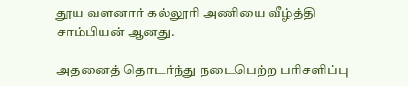தூய வளனார் கல்லூரி அணியை வீழ்த்தி சாம்பியன் ஆனது.

அதனைத் தொடர்ந்து நடைபெற்ற பரிசளிப்பு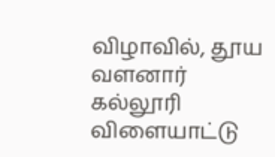விழாவில், தூய வளனார் கல்லூரி விளையாட்டு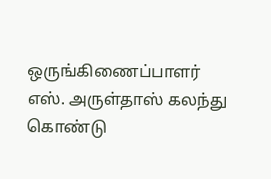ஒருங்கிணைப்பாளர் எஸ். அருள்தாஸ் கலந்து கொண்டு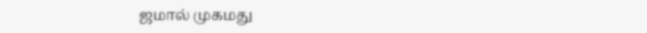ஜமால் முகமது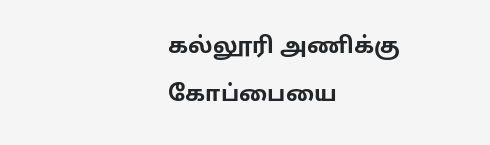கல்லூரி அணிக்கு கோப்பையை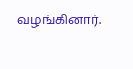வழங்கினார்.